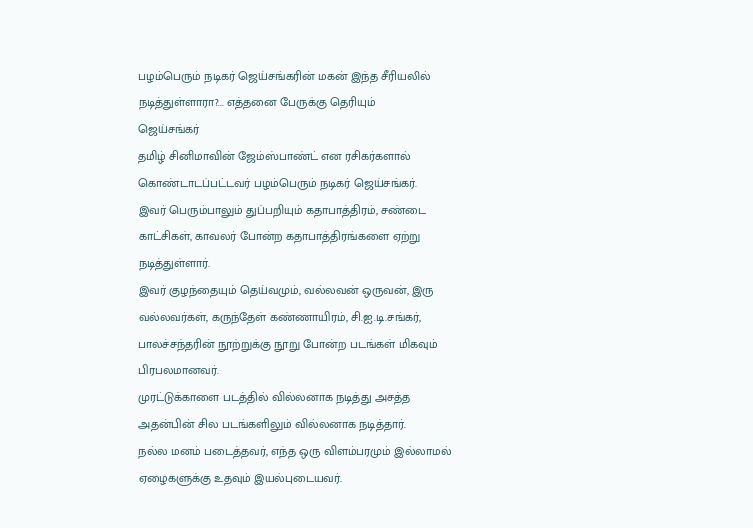பழம்பெரும் நடிகர் ஜெய்சங்கரின் மகன் இந்த சீரியலில் நடித்துள்ளாரா?... எத்தனை பேருக்கு தெரியும்
ஜெய்சங்கர்
தமிழ் சினிமாவின் ஜேம்ஸ்பாண்ட் என ரசிகர்களால் கொண்டாடப்பட்டவர் பழம்பெரும் நடிகர் ஜெய்சங்கர்.
இவர் பெரும்பாலும் துப்பறியும் கதாபாத்திரம், சண்டை காட்சிகள், காவலர் போன்ற கதாபாத்திரங்களை ஏற்று நடித்துள்ளார்.
இவர் குழந்தையும் தெய்வமும், வல்லவன் ஒருவன், இரு வல்லவர்கள், கருந்தேள் கண்ணாயிரம், சி.ஐ.டி.சங்கர், பாலச்சந்தரின் நூற்றுக்கு நூறு போன்ற படங்கள் மிகவும் பிரபலமானவர்.
முரட்டுக்காளை படத்தில் வில்லனாக நடித்து அசத்த அதன்பின் சில படங்களிலும் வில்லனாக நடித்தார்.
நல்ல மனம் படைத்தவர், எந்த ஒரு விளம்பரமும் இல்லாமல் ஏழைகளுக்கு உதவும் இயல்புடையவர்.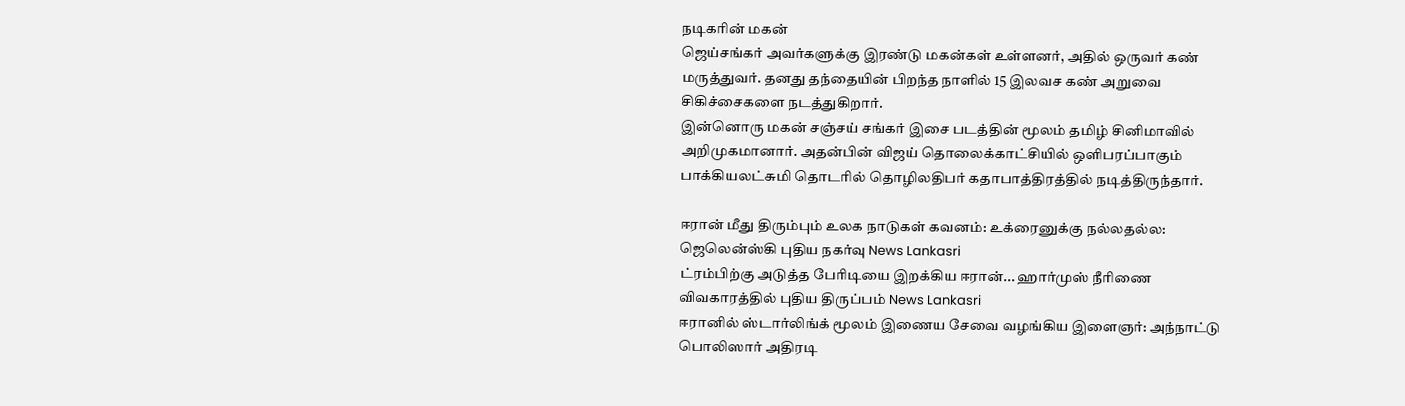நடிகரின் மகன்
ஜெய்சங்கர் அவர்களுக்கு இரண்டு மகன்கள் உள்ளனர், அதில் ஒருவர் கண் மருத்துவர். தனது தந்தையின் பிறந்த நாளில் 15 இலவச கண் அறுவை சிகிச்சைகளை நடத்துகிறார்.
இன்னொரு மகன் சஞ்சய் சங்கர் இசை படத்தின் மூலம் தமிழ் சினிமாவில் அறிமுகமானார். அதன்பின் விஜய் தொலைக்காட்சியில் ஒளிபரப்பாகும் பாக்கியலட்சுமி தொடரில் தொழிலதிபர் கதாபாத்திரத்தில் நடித்திருந்தார்.

ஈரான் மீது திரும்பும் உலக நாடுகள் கவனம்: உக்ரைனுக்கு நல்லதல்ல: ஜெலென்ஸ்கி புதிய நகர்வு News Lankasri
ட்ரம்பிற்கு அடுத்த பேரிடியை இறக்கிய ஈரான்... ஹார்முஸ் நீரிணை விவகாரத்தில் புதிய திருப்பம் News Lankasri
ஈரானில் ஸ்டார்லிங்க் மூலம் இணைய சேவை வழங்கிய இளைஞர்: அந்நாட்டு பொலிஸார் அதிரடி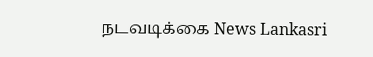நடவடிக்கை News Lankasri